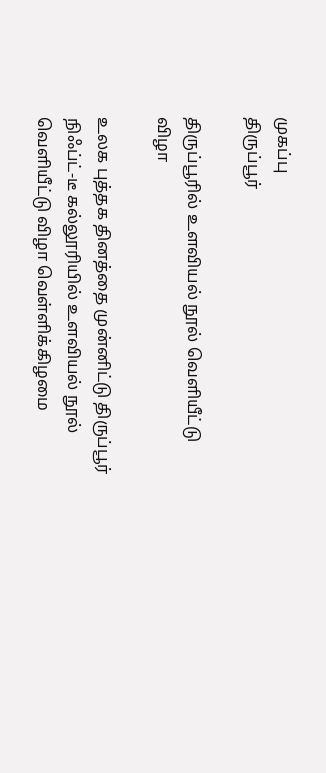முகப்பு
திருப்பூர்

திருப்பூரில் உளவியல் நூல் வெளியீட்டு விழா

உலக புத்தக தினத்தை முன்னிட்டு திருப்பூர் நிஃப்ட்-டீ கல்லூரியில் உளவியல் நூல் வெளியீட்டு விழா வெள்ளிக்கிழமை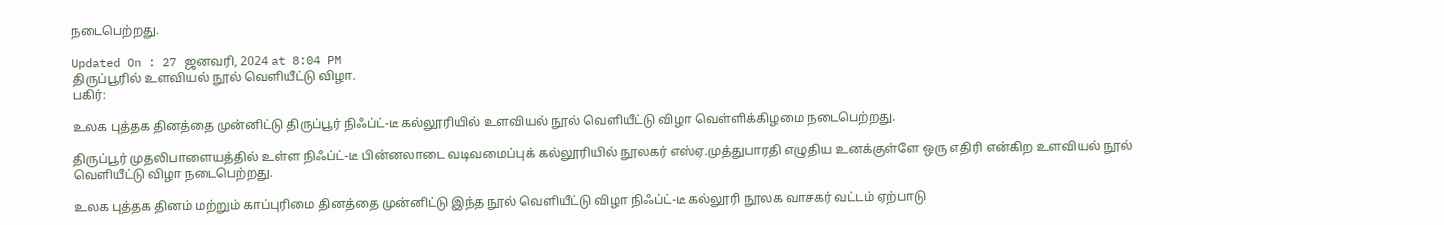நடைபெற்றது.

Updated On : 27 ஜனவரி, 2024 at 8:04 PM
திருப்பூரில் உளவியல் நூல் வெளியீட்டு விழா.
பகிர்:

உலக புத்தக தினத்தை முன்னிட்டு திருப்பூர் நிஃப்ட்-டீ கல்லூரியில் உளவியல் நூல் வெளியீட்டு விழா வெள்ளிக்கிழமை நடைபெற்றது.

திருப்பூர் முதலிபாளையத்தில் உள்ள நிஃப்ட்-டீ பின்னலாடை வடிவமைப்புக் கல்லூரியில் நூலகர் எஸ்ஏ.முத்துபாரதி எழுதிய உனக்குள்ளே ஒரு எதிரி என்கிற உளவியல் நூல் வெளியீட்டு விழா நடைபெற்றது.

உலக புத்தக தினம் மற்றும் காப்புரிமை தினத்தை முன்னிட்டு இந்த நூல் வெளியீட்டு விழா நிஃப்ட்-டீ கல்லூரி நூலக வாசகர் வட்டம் ஏற்பாடு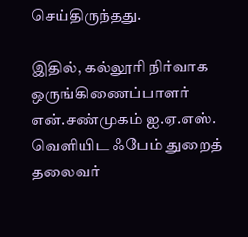செய்திருந்தது.

இதில், கல்லூரி நிர்வாக ஒருங்கிணைப்பாளர் என்.சண்முகம் ஐ.ஏ.எஸ். வெளியிட ஃபேம் துறைத் தலைவர்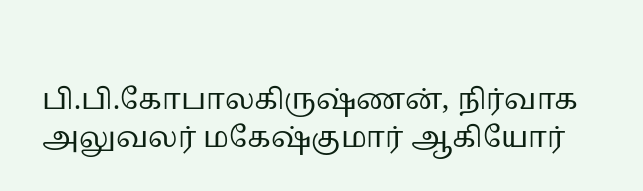பி.பி.கோபாலகிருஷ்ணன், நிர்வாக அலுவலர் மகேஷ்குமார் ஆகியோர்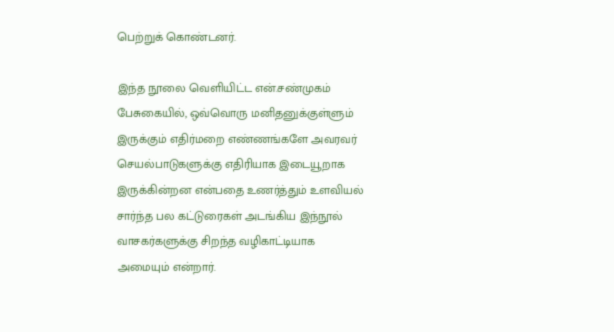பெற்றுக் கொண்டனர்.

இந்த நூலை வெளியிட்ட என்.சண்முகம் பேசுகையில், ஒவ்வொரு மனிதனுக்குள்ளும் இருக்கும் எதிர்மறை எண்ணங்களே அவரவர் செயல்பாடுகளுக்கு எதிரியாக இடையூறாக இருக்கின்றன என்பதை உணர்த்தும் உளவியல் சார்ந்த பல கட்டுரைகள் அடங்கிய இந்நூல் வாசகர்களுக்கு சிறந்த வழிகாட்டியாக அமையும் என்றார்.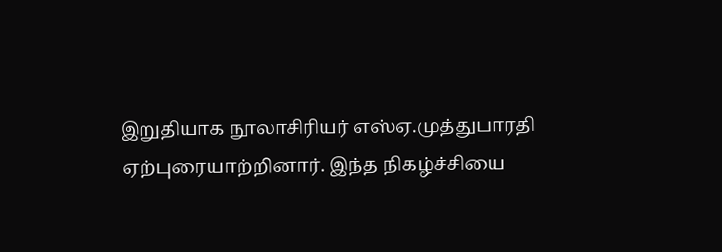இறுதியாக நூலாசிரியர் எஸ்ஏ.முத்துபாரதி ஏற்புரையாற்றினார். இந்த நிகழ்ச்சியை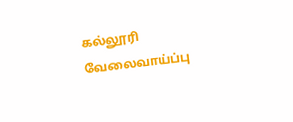கல்லூரி வேலைவாய்ப்பு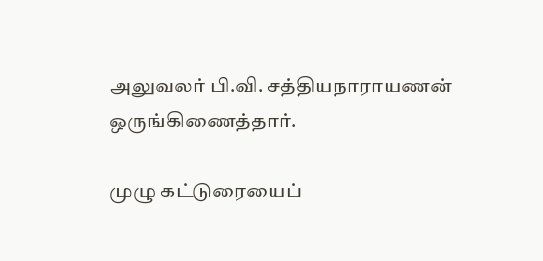அலுவலர் பி.வி. சத்தியநாராயணன் ஒருங்கிணைத்தார்.

முழு கட்டுரையைப்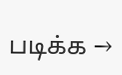படிக்க →